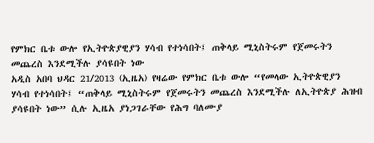የምክር ቤቱ ውሎ የኢትዮጵያዊያን ሃሳብ የተነሳበት፤ ጠቅላይ ሚኒስትሩም የጀመሩትን መጨረስ እንደሚችሉ ያሳዩበት ነው
አዲስ አበባ ህዳር 21/2013 (ኢዜአ) የዛሬው የምክር ቤቱ ውሎ “የመላው ኢትዮጵዊያን ሃሳብ የተነሳበት፤ “ጠቅላይ ሚኒስትሩም የጀመሩትን መጨረስ እንደሚችሉ ለኢትዮጵያ ሕዝብ ያሳዩበት ነው” ሲሉ ኢዜአ ያነጋገራቸው የሕግ ባለሙያ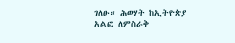ገለፁ። ሕወሃት ከኢትዮጵያ አልፎ ለምስራቅ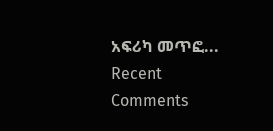አፍሪካ መጥፎ...
Recent Comments